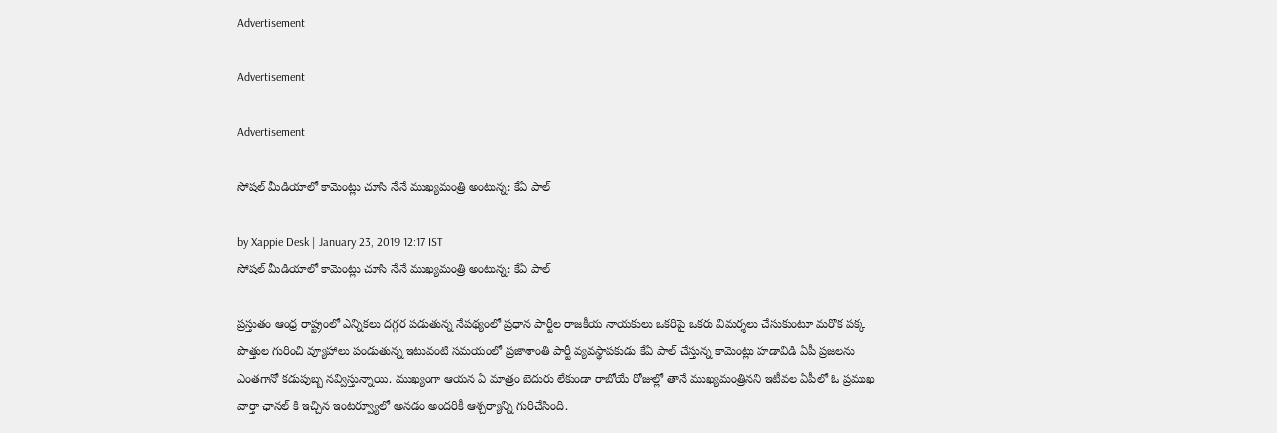Advertisement

Advertisement

Advertisement

సోషల్ మీడియాలో కామెంట్లు చూసి నేనే ముఖ్యమంత్రి అంటున్న: కేఏ పాల్

by Xappie Desk | January 23, 2019 12:17 IST
సోషల్ మీడియాలో కామెంట్లు చూసి నేనే ముఖ్యమంత్రి అంటున్న: కేఏ పాల్

ప్రస్తుతం ఆంధ్ర రాష్ట్రంలో ఎన్నికలు దగ్గర పడుతున్న నేపథ్యంలో ప్రధాన పార్టీల రాజకీయ నాయకులు ఒకరిపై ఒకరు విమర్శలు చేసుకుంటూ మరొక పక్క పొత్తుల గురించి వ్యూహాలు పండుతున్న ఇటువంటి సమయంలో ప్రజాశాంతి పార్టీ వ్యవస్థాపకుడు కేఏ పాల్ చేస్తున్న కామెంట్లు హడావిడి ఏపీ ప్రజలను ఎంతగానో కడుపుబ్బ నవ్విస్తున్నాయి. ముఖ్యంగా ఆయన ఏ మాత్రం బెదురు లేకుండా రాబోయే రోజుల్లో తానే ముఖ్యమంత్రినని ఇటీవల ఏపీలో ఓ ప్రముఖ వార్తా ఛానల్ కి ఇచ్చిన ఇంటర్వ్యూలో అనడం అందరికీ ఆశ్చర్యాన్ని గురిచేసింది.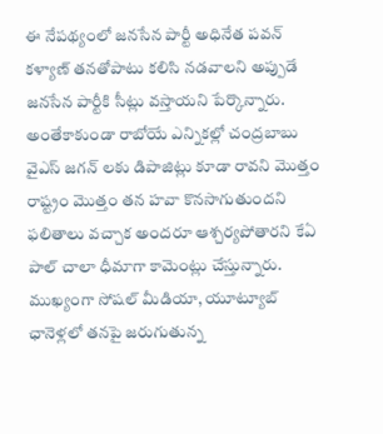ఈ నేపథ్యంలో జనసేన పార్టీ అధినేత పవన్ కళ్యాణ్ తనతోపాటు కలిసి నడవాలని అప్పుడే జనసేన పార్టీకి సీట్లు వస్తాయని పేర్కొన్నారు. అంతేకాకుండా రాబోయే ఎన్నికల్లో చంద్రబాబు వైఎస్ జగన్ లకు డిపాజిట్లు కూడా రావని మొత్తం రాష్ట్రం మొత్తం తన హవా కొనసాగుతుందని ఫలితాలు వచ్చాక అందరూ ఆశ్చర్యపోతారని కేఏ పాల్ చాలా ధీమాగా కామెంట్లు చేస్తున్నారు. ముఖ్యంగా సోషల్ మీడియా, యూట్యూబ్ ఛానెళ్లలో తనపై జరుగుతున్న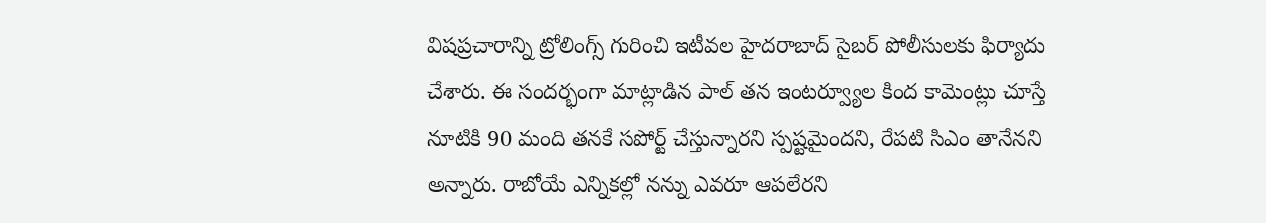విషప్రచారాన్ని ట్రోలింగ్స్ గురించి ఇటీవల హైదరాబాద్ సైబర్ పోలీసులకు ఫిర్యాదు చేశారు. ఈ సందర్భంగా మాట్లాడిన పాల్ తన ఇంటర్వ్యూల కింద కామెంట్లు చూస్తే నూటికి 90 మంది తనకే సపోర్ట్ చేస్తున్నారని స్పష్టమైందని, రేపటి సిఎం తానేనని అన్నారు. రాబోయే ఎన్నికల్లో నన్ను ఎవరూ ఆపలేరని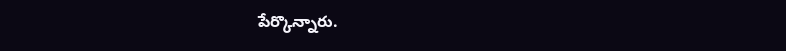పేర్కొన్నారు.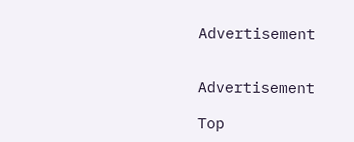Advertisement


Advertisement

Top